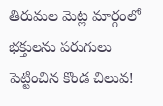తిరుమల మెట్ల మార్గంలో భక్తులను పరుగులు పెట్టించిన కొండ చిలువ!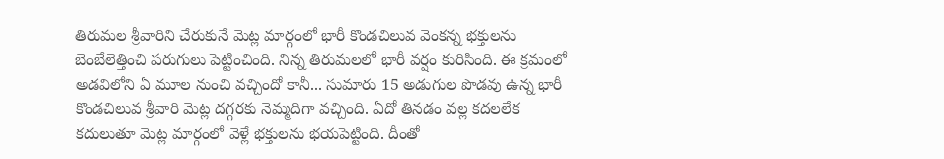తిరుమల శ్రీవారిని చేరుకునే మెట్ల మార్గంలో భారీ కొండచిలువ వెంకన్న భక్తులను బెంబేలెత్తించి పరుగులు పెట్టించింది. నిన్న తిరుమలలో భారీ వర్షం కురిసింది. ఈ క్రమంలో అడవిలోని ఏ మూల నుంచి వచ్చిందో కానీ... సుమారు 15 అడుగుల పొడవు ఉన్న భారీ కొండచిలువ శ్రీవారి మెట్ల దగ్గరకు నెమ్మదిగా వచ్చింది. ఏదో తినడం వల్ల కదలలేక కదులుతూ మెట్ల మార్గంలో వెళ్లే భక్తులను భయపెట్టింది. దీంతో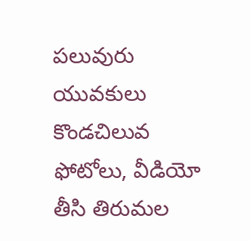పలువురు యువకులు కొండచిలువ ఫోటోలు, వీడియో తీసి తిరుమల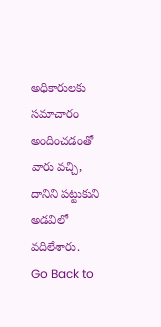అధికారులకు సమాచారం అందించడంతో వారు వచ్చి, దానిని పట్టుకుని అడవిలో వదిలేశారు.
Go Back to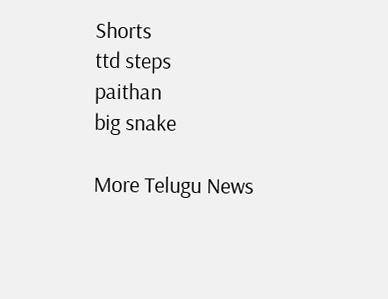Shorts
ttd steps
paithan
big snake

More Telugu News